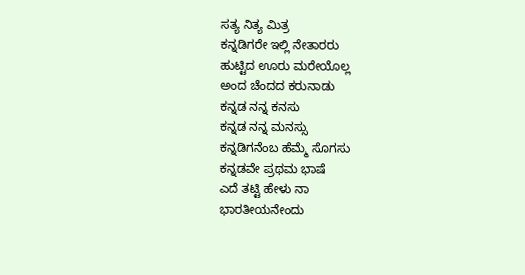ಸತ್ಯ ನಿತ್ಯ ಮಿತ್ರ
ಕನ್ನಡಿಗರೇ ಇಲ್ಲಿ ನೇತಾರರು
ಹುಟ್ಟಿದ ಊರು ಮರೇಯೊಲ್ಲ
ಅಂದ ಚೆಂದದ ಕರುನಾಡು
ಕನ್ನಡ ನನ್ನ ಕನಸು
ಕನ್ನಡ ನನ್ನ ಮನಸ್ಸು
ಕನ್ನಡಿಗನೆಂಬ ಹೆಮ್ಮೆ ಸೊಗಸು
ಕನ್ನಡವೇ ಪ್ರಥಮ ಭಾಷೆ
ಎದೆ ತಟ್ಟಿ ಹೇಳು ನಾ
ಭಾರತೀಯನೇಂದು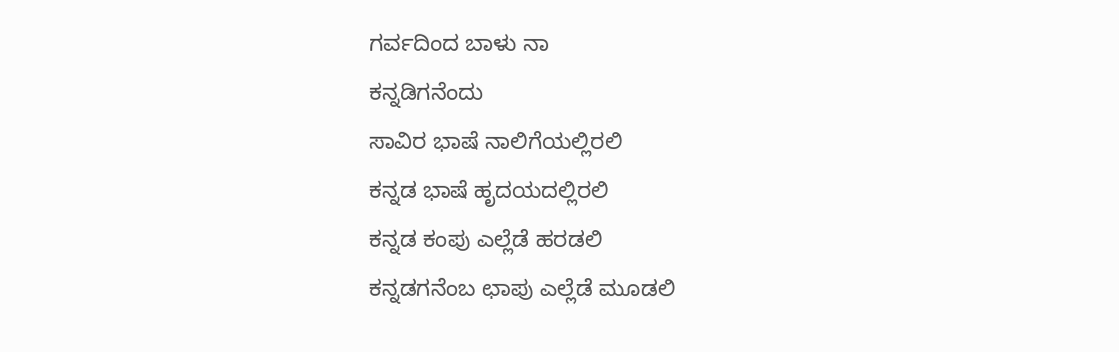ಗರ್ವದಿಂದ ಬಾಳು ನಾ
ಕನ್ನಡಿಗನೆಂದು
ಸಾವಿರ ಭಾಷೆ ನಾಲಿಗೆಯಲ್ಲಿರಲಿ
ಕನ್ನಡ ಭಾಷೆ ಹೃದಯದಲ್ಲಿರಲಿ
ಕನ್ನಡ ಕಂಪು ಎಲ್ಲೆಡೆ ಹರಡಲಿ
ಕನ್ನಡಗನೆಂಬ ಛಾಪು ಎಲ್ಲೆಡೆ ಮೂಡಲಿ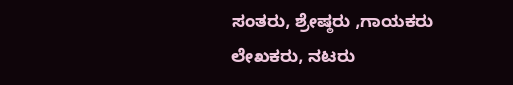ಸಂತರು, ಶ್ರೇಷ್ಠರು ,ಗಾಯಕರು
ಲೇಖಕರು, ನಟರು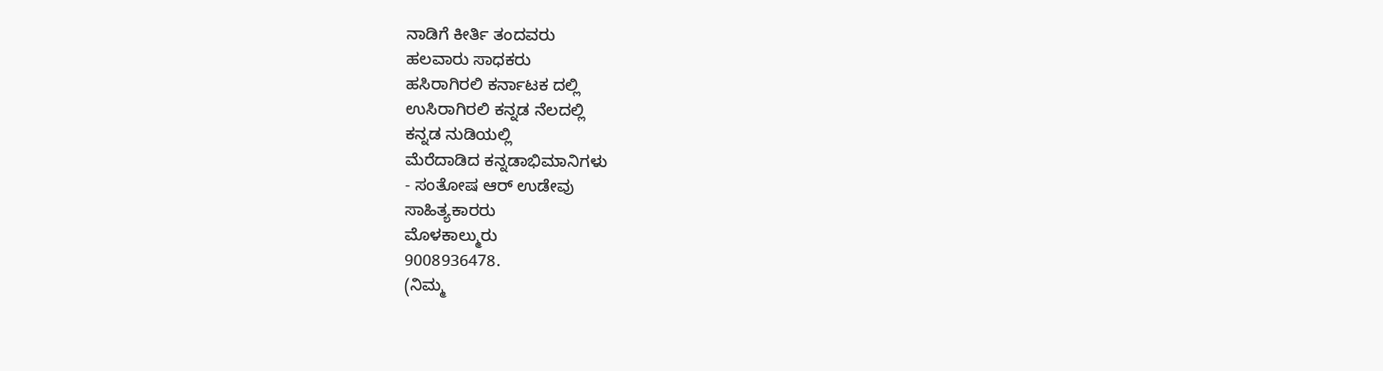ನಾಡಿಗೆ ಕೀರ್ತಿ ತಂದವರು
ಹಲವಾರು ಸಾಧಕರು
ಹಸಿರಾಗಿರಲಿ ಕರ್ನಾಟಕ ದಲ್ಲಿ
ಉಸಿರಾಗಿರಲಿ ಕನ್ನಡ ನೆಲದಲ್ಲಿ
ಕನ್ನಡ ನುಡಿಯಲ್ಲಿ
ಮೆರೆದಾಡಿದ ಕನ್ನಡಾಭಿಮಾನಿಗಳು
- ಸಂತೋಷ ಆರ್ ಉಡೇವು
ಸಾಹಿತ್ಯಕಾರರು
ಮೊಳಕಾಲ್ಮುರು
9008936478.
(ನಿಮ್ಮ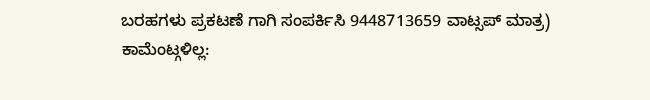ಬರಹಗಳು ಪ್ರಕಟಣೆ ಗಾಗಿ ಸಂಪರ್ಕಿಸಿ 9448713659 ವಾಟ್ಸಪ್ ಮಾತ್ರ)
ಕಾಮೆಂಟ್ಗಳಿಲ್ಲ: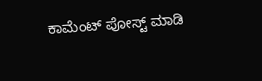ಕಾಮೆಂಟ್ ಪೋಸ್ಟ್ ಮಾಡಿ